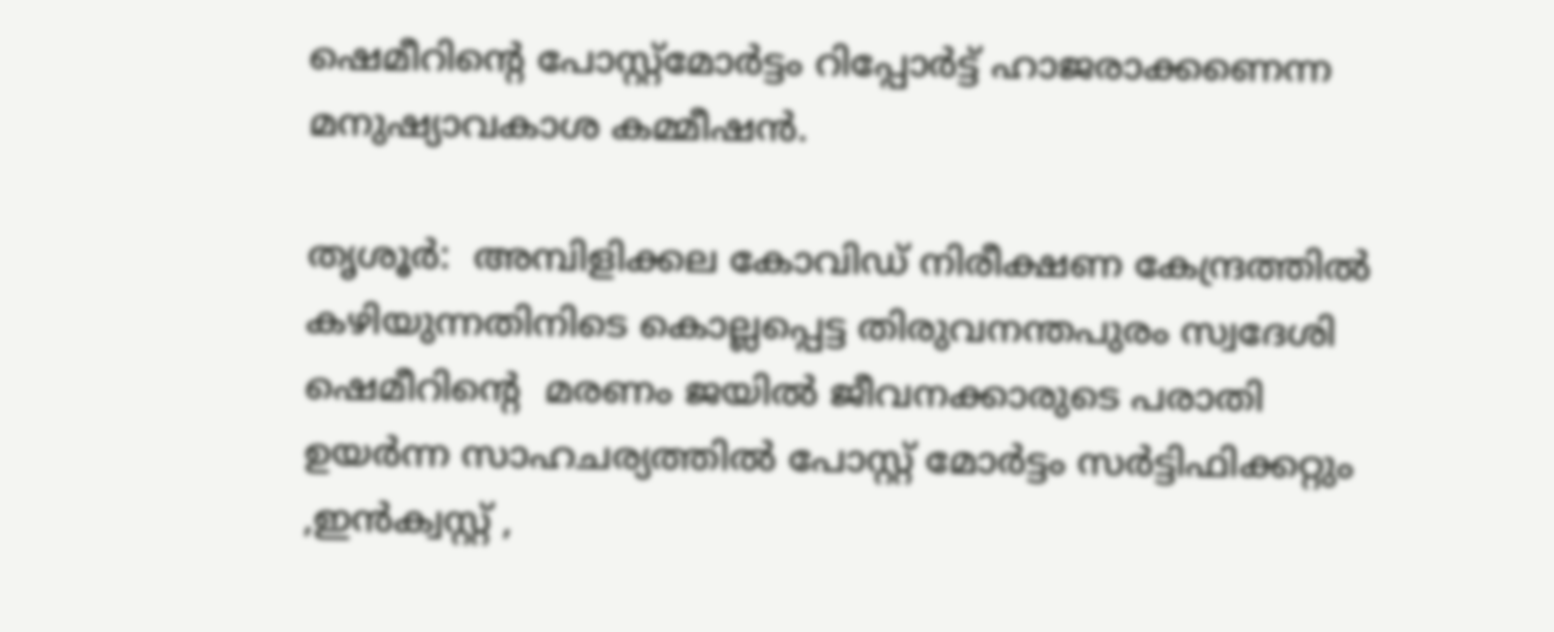ഷെമീറിന്‍റെ പോസ്റ്റ്‌മോര്‍ട്ടം റിപ്പോര്‍ട്ട് ഹാജരാക്കണെന്ന മനുഷ്യാവകാശ കമ്മീഷന്‍.

തൃശൂര്‍:  അമ്പിളിക്കല കോവിഡ് നിരീക്ഷണ കേന്ദ്രത്തില്‍ കഴിയുന്നതിനിടെ കൊല്ലപ്പെട്ട തിരുവനന്തപുരം സ്വദേശി ഷെമീറിന്‍റെ  മരണം ജയില്‍ ജീവനക്കാരുടെ പരാതി ഉയര്‍ന്ന സാഹചര്യത്തില്‍ പോസ്റ്റ് മോര്‍ട്ടം സര്‍ട്ടിഫിക്കറ്റും ,ഇന്‍ക്വസ്റ്റ് ,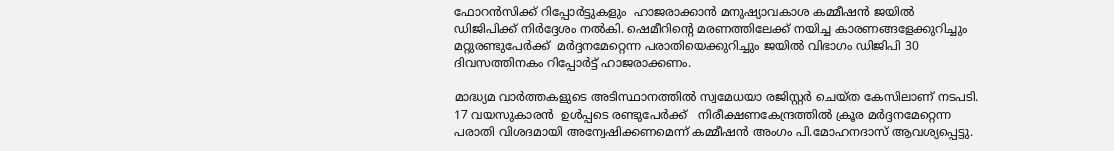ഫോറന്‍സിക്ക് റിപ്പോര്‍ട്ടുകളും  ഹാജരാക്കാന്‍ മനുഷ്യാവകാശ കമ്മീഷന്‍ ജയില്‍ ഡിജിപിക്ക് നിര്‍ദ്ദേശം നല്‍കി. ഷെമീറിന്‍റെ മരണത്തിലേക്ക് നയിച്ച കാരണങ്ങളേക്കുറിച്ചും  മറ്റുരണ്ടുപേര്‍ക്ക്  മര്‍ദ്ദനമേറ്റെന്ന പരാതിയെക്കുറിച്ചും ജയില്‍ വിഭാഗം ഡിജിപി 30 ദിവസത്തിനകം റിപ്പോര്‍ട്ട് ഹാജരാക്കണം.

മാദ്ധ്യമ വാര്‍ത്തകളുടെ അടിസ്ഥാനത്തില്‍ സ്വമേധയാ രജിസ്റ്റര്‍ ചെയ്ത കേസിലാണ് നടപടി. 17 വയസുകാരന്‍  ഉള്‍പ്പടെ രണ്ടുപേര്‍ക്ക്   നിരീക്ഷണകേന്ദ്രത്തില്‍ ക്രൂര മര്‍ദ്ദനമേറ്റെന്ന പരാതി വിശദമായി അന്വേഷിക്കണമെന്ന് കമ്മീഷന്‍ അംഗം പി.മോഹനദാസ് ആവശ്യപ്പെട്ടു.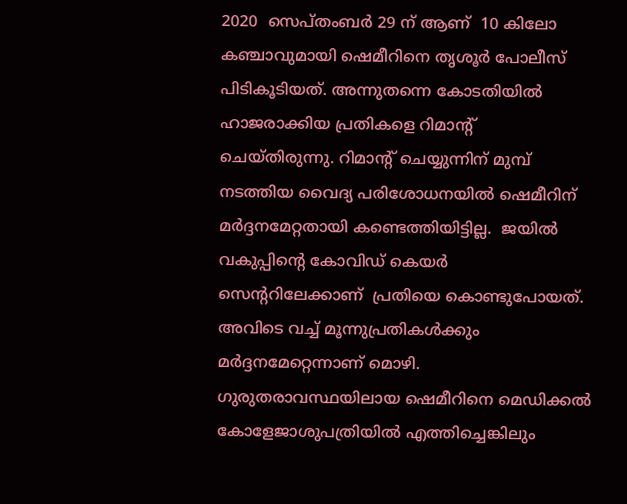2020  സെപ്തംബര്‍ 29 ന് ആണ്  10 കിലോ കഞ്ചാവുമായി ഷെമീറിനെ തൃശൂര്‍ പോലീസ് പിടികൂടിയത്. അന്നുതന്നെ കോടതിയില്‍ ഹാജരാക്കിയ പ്രതികളെ റിമാന്‍റ് ചെയ്തിരുന്നു. റിമാന്‍റ് ചെയ്യുന്നിന് മുമ്പ്  നടത്തിയ വൈദ്യ പരിശോധനയില്‍ ഷെമീറിന് മര്‍ദ്ദനമേറ്റതായി കണ്ടെത്തിയിട്ടില്ല.  ജയില്‍ വകുപ്പിന്‍റെ കോവിഡ് കെയര്‍ സെന്‍ററിലേക്കാണ്  പ്രതിയെ കൊണ്ടുപോയത്. അവിടെ വച്ച് മൂന്നുപ്രതികള്‍ക്കും മര്‍ദ്ദനമേറ്റെന്നാണ് മൊഴി. ഗുരുതരാവസ്ഥയിലായ ഷെമീറിനെ മെഡിക്കല്‍ കോളേജാശുപത്രിയില്‍ എത്തിച്ചെങ്കിലും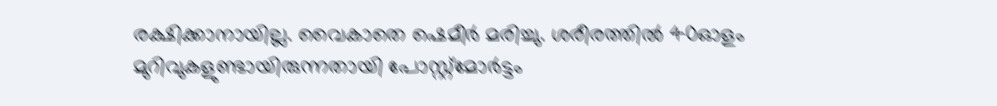രക്ഷിക്കാനായില്ല. വൈകാതെ ഷെമീര്‍ മരിച്ചു. ശരീരത്തില്‍ 40ഓളം മുറിവുകളുണ്ടായിരുന്നതായി പോസ്റ്റ്മോര്‍ട്ടം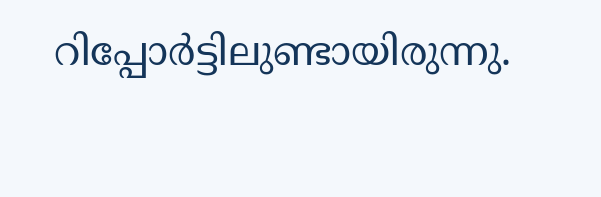റിപ്പോര്‍ട്ടിലുണ്ടായിരുന്നു.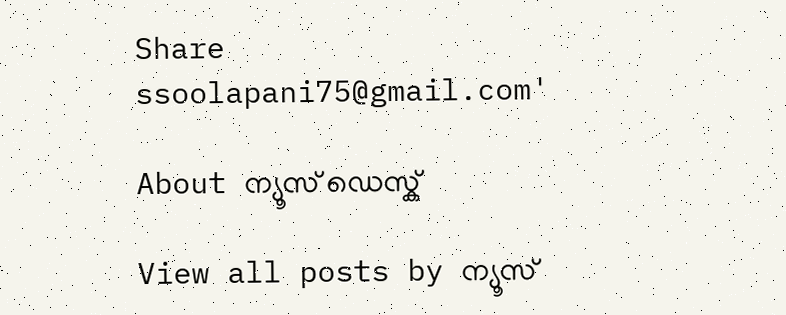Share
ssoolapani75@gmail.com'

About ന്യൂസ് ഡെസ്ക്

View all posts by ന്യൂസ്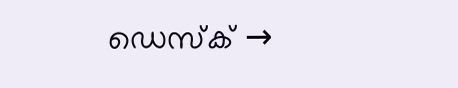ഡെസ്ക് →